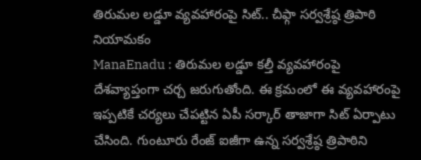తిరుమల లడ్డూ వ్యవహారంపై సిట్.. చీఫ్గా సర్వశ్రేష్ఠ త్రిపాఠి నియామకం
ManaEnadu : తిరుమల లడ్డూ కల్తీ వ్యవహారంపై దేశవ్యాప్తంగా చర్చ జరుగుతోంది. ఈ క్రమంలో ఈ వ్యవహారంపై ఇప్పటికే చర్యలు చేపట్టిన ఏపీ సర్కార్ తాజాగా సిట్ ఏర్పాటు చేసింది. గుంటూరు రేంజ్ ఐజీగా ఉన్న సర్వశ్రేష్ఠ త్రిపాఠిని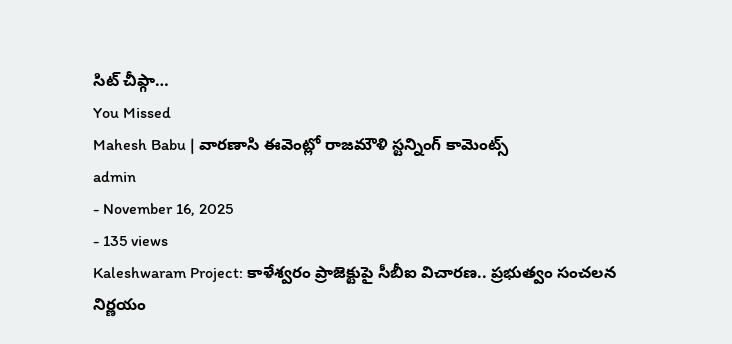సిట్ చీఫ్గా…
You Missed
Mahesh Babu | వారణాసి ఈవెంట్లో రాజమౌళి స్టన్నింగ్ కామెంట్స్
admin
- November 16, 2025
- 135 views
Kaleshwaram Project: కాళేశ్వరం ప్రాజెక్టుపై సీబీఐ విచారణ.. ప్రభుత్వం సంచలన నిర్ణయం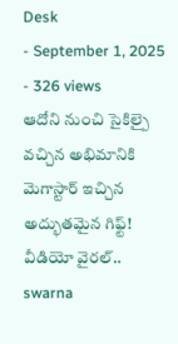Desk
- September 1, 2025
- 326 views
ఆదోని నుంచి సైకిల్పై వచ్చిన అభిమానికి మెగాస్టార్ ఇచ్చిన అద్భుతమైన గిఫ్ట్! వీడియో వైరల్..
swarna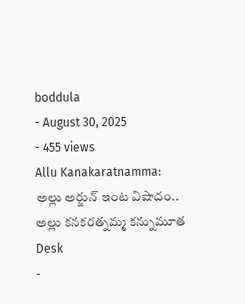boddula
- August 30, 2025
- 455 views
Allu Kanakaratnamma: అల్లు అర్జున్ ఇంట విషాదం.. అల్లు కనకరత్నమ్మ కన్నుమూత
Desk
-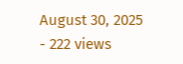August 30, 2025
- 222 views